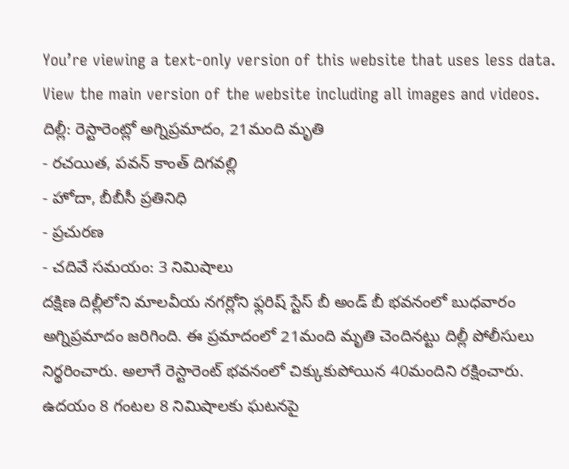You’re viewing a text-only version of this website that uses less data. View the main version of the website including all images and videos.
దిల్లీ: రెస్టారెంట్లో అగ్నిప్రమాదం, 21మంది మృతి
- రచయిత, పవన్ కాంత్ దిగవల్లి
- హోదా, బీబీసీ ప్రతినిధి
- ప్రచురణ
- చదివే సమయం: 3 నిమిషాలు
దక్షిణ దిల్లీలోని మాలవీయ నగర్లోని ఫ్లరిష్ స్టేస్ బీ అండ్ బీ భవనంలో బుధవారం అగ్నిప్రమాదం జరిగింది. ఈ ప్రమాదంలో 21మంది మృతి చెందినట్టు దిల్లీ పోలీసులు నిర్థరించారు. అలాగే రెస్టారెంట్ భవనంలో చిక్కుకుపోయిన 40మందిని రక్షించారు.
ఉదయం 8 గంటల 8 నిమిషాలకు ఘటనపై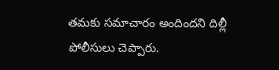తమకు సమాచారం అందిందని దిల్లీ పోలీసులు చెప్పారు.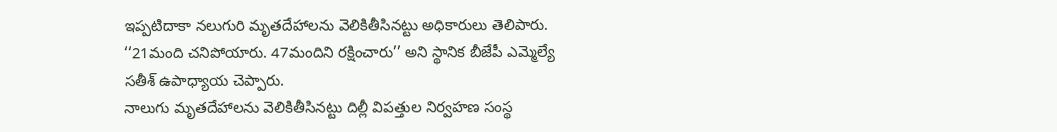ఇప్పటిదాకా నలుగురి మృతదేహాలను వెలికితీసినట్టు అధికారులు తెలిపారు. ‘‘21మంది చనిపోయారు. 47మందిని రక్షించారు’’ అని స్థానిక బీజేపీ ఎమ్మెల్యే సతీశ్ ఉపాధ్యాయ చెప్పారు.
నాలుగు మృతదేహాలను వెలికితీసినట్టు దిల్లీ విపత్తుల నిర్వహణ సంస్థ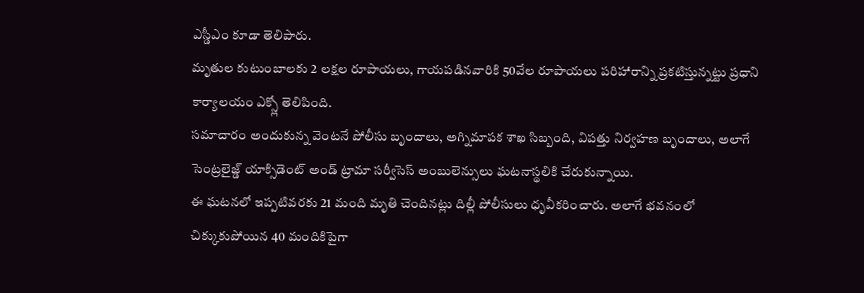ఎస్డీఎం కూడా తెలిపారు.
మృతుల కుటుంబాలకు 2 లక్షల రూపాయలు, గాయపడినవారికి 50వేల రూపాయలు పరిహారాన్ని ప్రకటిస్తున్నట్టు ప్రధాని కార్యాలయం ఎక్స్లో తెలిపింది.
సమాచారం అందుకున్న వెంటనే పోలీసు బృందాలు, అగ్నిమాపక శాఖ సిబ్బంది, విపత్తు నిర్వహణ బృందాలు, అలాగే సెంట్రలైజ్డ్ యాక్సిడెంట్ అండ్ ట్రామా సర్వీసెస్ అంబులెన్సులు ఘటనాస్థలికి చేరుకున్నాయి.
ఈ ఘటనలో ఇప్పటివరకు 21 మంది మృతి చెందినట్లు దిల్లీ పోలీసులు ధృవీకరించారు. అలాగే భవనంలో చిక్కుకుపోయిన 40 మందికిపైగా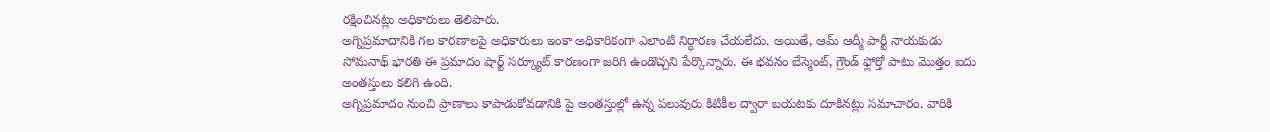రక్షించినట్లు అధికారులు తెలిపారు.
అగ్నిప్రమాదానికి గల కారణాలపై అధికారులు ఇంకా అధికారికంగా ఎలాంటి నిర్ధారణ చేయలేదు. అయితే, ఆమ్ ఆద్మీ పార్టీ నాయకుడు సోమనాథ్ భారతి ఈ ప్రమాదం షార్ట్ సర్క్యూట్ కారణంగా జరిగి ఉండొచ్చని పేర్కొన్నారు. ఈ భవనం బేస్మెంట్, గ్రౌండ్ ఫ్లోర్తో పాటు మొత్తం ఐదు అంతస్తులు కలిగి ఉంది.
అగ్నిప్రమాదం నుంచి ప్రాణాలు కాపాడుకోవడానికి పై అంతస్తుల్లో ఉన్న పలువురు కిటికీల ద్వారా బయటకు దూకినట్లు సమాచారం. వారికి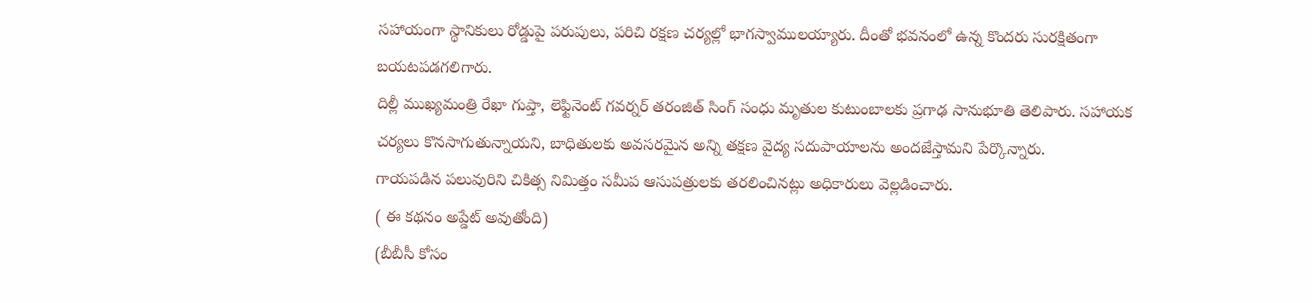సహాయంగా స్థానికులు రోడ్డుపై పరుపులు, పరిచి రక్షణ చర్యల్లో భాగస్వాములయ్యారు. దీంతో భవనంలో ఉన్న కొందరు సురక్షితంగా బయటపడగలిగారు.
దిల్లీ ముఖ్యమంత్రి రేఖా గుప్తా, లెఫ్టినెంట్ గవర్నర్ తరంజిత్ సింగ్ సంధు మృతుల కుటుంబాలకు ప్రగాఢ సానుభూతి తెలిపారు. సహాయక చర్యలు కొనసాగుతున్నాయని, బాధితులకు అవసరమైన అన్ని తక్షణ వైద్య సదుపాయాలను అందజేస్తామని పేర్కొన్నారు.
గాయపడిన పలువురిని చికిత్స నిమిత్తం సమీప ఆసుపత్రులకు తరలించినట్లు అధికారులు వెల్లడించారు.
( ఈ కథనం అప్డేట్ అవుతోంది)
(బీబీసీ కోసం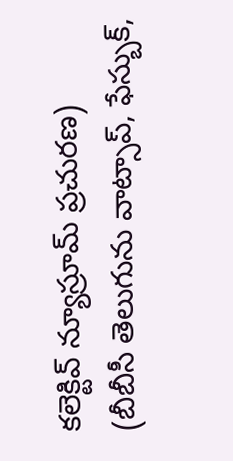కలెక్టివ్ న్యూస్రూమ్ ప్రచురణ)
(బీబీసీ తెలుగును వాట్సాప్, ఫేస్బుక్,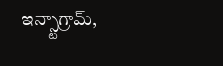ఇన్స్టాగ్రామ్,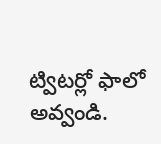ట్విటర్లో ఫాలో అవ్వండి.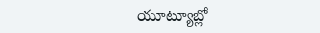యూట్యూబ్లో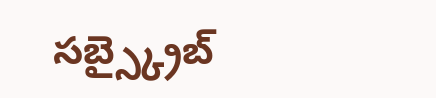సబ్స్క్రైబ్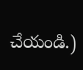చేయండి.)